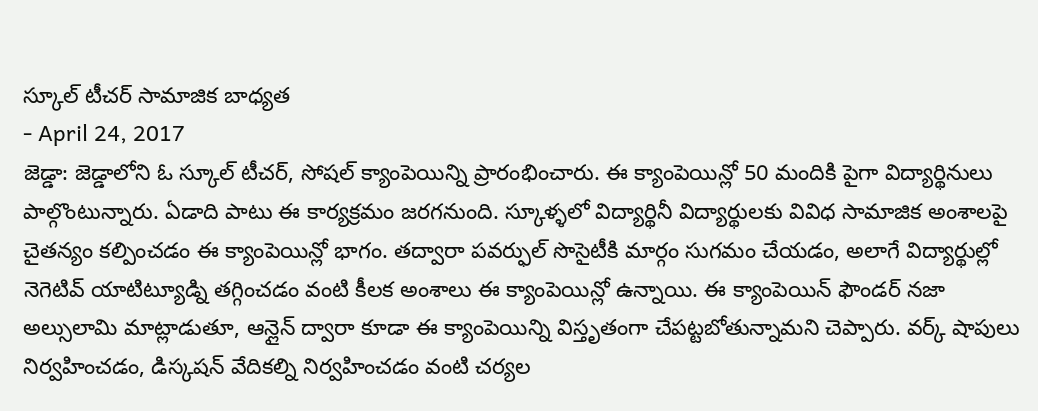స్కూల్ టీచర్ సామాజిక బాధ్యత
- April 24, 2017
జెడ్డా: జెడ్డాలోని ఓ స్కూల్ టీచర్, సోషల్ క్యాంపెయిన్ని ప్రారంభించారు. ఈ క్యాంపెయిన్లో 50 మందికి పైగా విద్యార్థినులు పాల్గొంటున్నారు. ఏడాది పాటు ఈ కార్యక్రమం జరగనుంది. స్కూళ్ళలో విద్యార్థినీ విద్యార్థులకు వివిధ సామాజిక అంశాలపై చైతన్యం కల్పించడం ఈ క్యాంపెయిన్లో భాగం. తద్వారా పవర్ఫుల్ సొసైటీకి మార్గం సుగమం చేయడం, అలాగే విద్యార్థుల్లో నెగెటివ్ యాటిట్యూడ్ని తగ్గించడం వంటి కీలక అంశాలు ఈ క్యాంపెయిన్లో ఉన్నాయి. ఈ క్యాంపెయిన్ ఫౌండర్ నజా అల్సులామి మాట్లాడుతూ, ఆన్లైన్ ద్వారా కూడా ఈ క్యాంపెయిన్ని విస్తృతంగా చేపట్టబోతున్నామని చెప్పారు. వర్క్ షాపులు నిర్వహించడం, డిస్కషన్ వేదికల్ని నిర్వహించడం వంటి చర్యల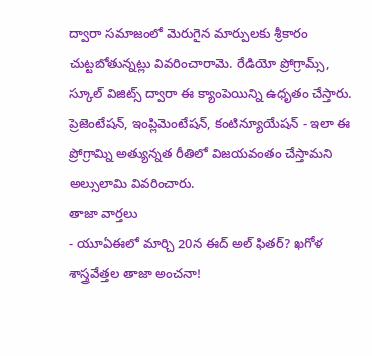ద్వారా సమాజంలో మెరుగైన మార్పులకు శ్రీకారం చుట్టబోతున్నట్లు వివరించారామె. రేడియో ప్రోగ్రామ్స్, స్కూల్ విజిట్స్ ద్వారా ఈ క్యాంపెయిన్ని ఉధృతం చేస్తారు. ప్రెజెంటేషన్, ఇంప్లిమెంటేషన్, కంటిన్యూయేషన్ - ఇలా ఈ ప్రోగ్రామ్ని అత్యున్నత రీతిలో విజయవంతం చేస్తామని అల్సులామి వివరించారు.
తాజా వార్తలు
- యూఏఈలో మార్చి 20న ఈద్ అల్ ఫితర్? ఖగోళ శాస్త్రవేత్తల తాజా అంచనా!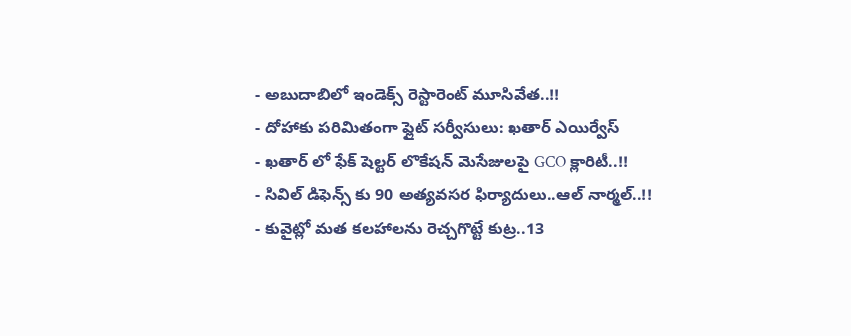- అబుదాబిలో ఇండెక్స్ రెస్టారెంట్ మూసివేత..!!
- దోహాకు పరిమితంగా ఫ్లైట్ సర్వీసులు: ఖతార్ ఎయిర్వేస్
- ఖతార్ లో ఫేక్ షెల్టర్ లొకేషన్ మెసేజులపై GCO క్లారిటీ..!!
- సివిల్ డిఫెన్స్ కు 90 అత్యవసర ఫిర్యాదులు..ఆల్ నార్మల్..!!
- కువైట్లో మత కలహాలను రెచ్చగొట్టే కుట్ర..13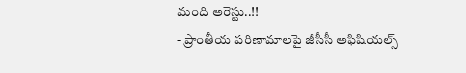మంది అరెస్టు..!!
- ప్రాంతీయ పరిణామాలపై జీసీసీ అఫిషియల్స్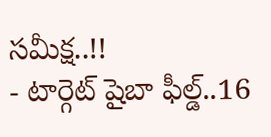సమీక్ష..!!
- టార్గెట్ షైబా ఫీల్డ్..16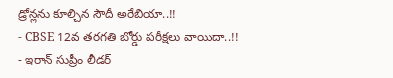డ్రోన్లను కూల్చిన సౌదీ అరేబియా..!!
- CBSE 12వ తరగతి బోర్డు పరీక్షలు వాయిదా..!!
- ఇరాన్ సుప్రీం లీడర్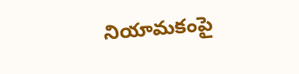నియామకంపై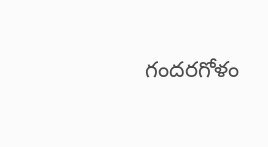గందరగోళం